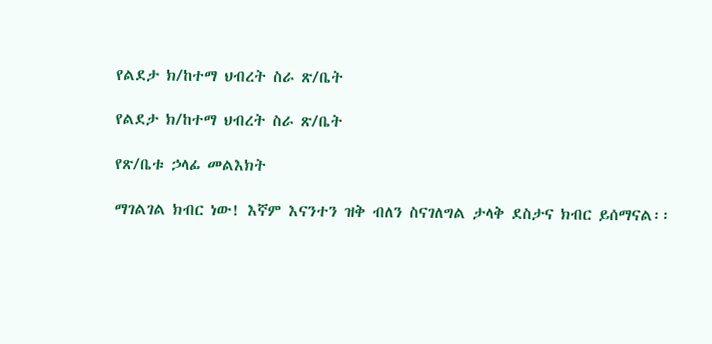የልደታ ክ/ከተማ ህብረት ስራ ጽ/ቤት

የልደታ ክ/ከተማ ህብረት ስራ ጽ/ቤት

የጽ/ቤቱ ኃላፊ መልእክት

ማገልገል ክብር ነው! እኛም እናንተን ዝቅ ብለን ስናገለግል ታላቅ ደስታና ክብር ይሰማናል፡፡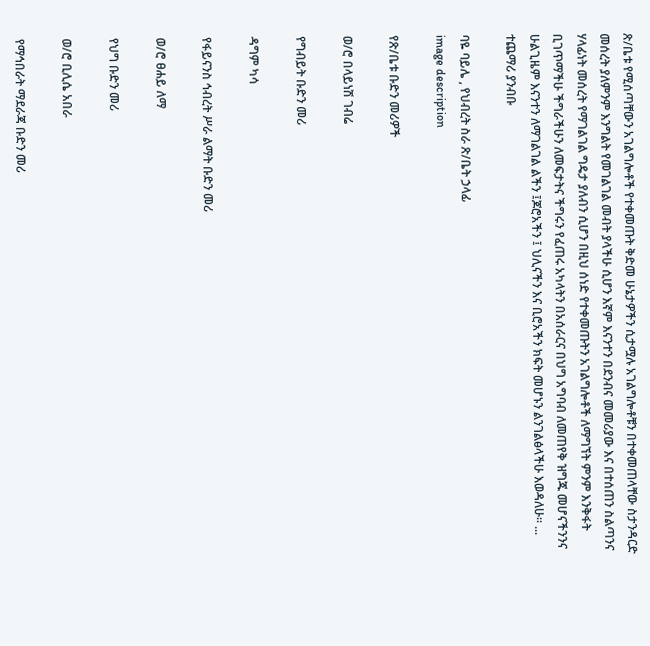ጽ/ቤቱ የሚሰጣቸውን አገልግሎቶች የተቀመጡት ቅድመ ሁኔታዎችን ሲታሟሉ አገልግሎቶቹን በተቀመጠላቸው ስታንዳርድ መሰረት ያለምንም እንግልት የመገልገል መብት ያላችሁ ሲሆን እኛም እናንተን በደንብና መመሪያው እና በተሰጠን ስልጣንና ሃላፊነት መሰረት የማገልገል ግዴታ ያለብን ሲሆን በዚህ ሰነድ የተቀመጡትን አገልግሎቶች ለማግኘት ምንም እንቅፋት ቢገጥማችሁ ችግራችሁን ለመፍታትና ችግሩን የፈጠሩ አካላትን በአሰራርና በህግ አግባብ ለመጠየቅ ዝግጁ መሆናችንንና ሁልጊዜም እናንተን ለማገልገል ልችን ፤ጆሮአችን ፤ ህሊናችን እና ቢሮአችን ክፍት መሆኑን ልንገልፅላችሁ እወዳለሁ፡፡ ... ተጨማሪ ያንብቡ

ባዬ ባይሌ , የህብረት ስራ ጽ/ቤት ኃላፊ
image description

የጽ/ቤቱ ቡድን መሪዎች

ወ/ሮ በላይነሽ ገብሬ

የግብይት ቡድን መሪ

ዳግም ካሳ

የፋይናንስ ኅብረት ሥራ ልማት ቡድን መሪ

ወ/ሮ ፀሐይ ለማ

የህግ ቡድን መሪ

ወ/ሮ ቢሊሴ አበራ

የማኅበራት ማደራጃ ቡድን መሪ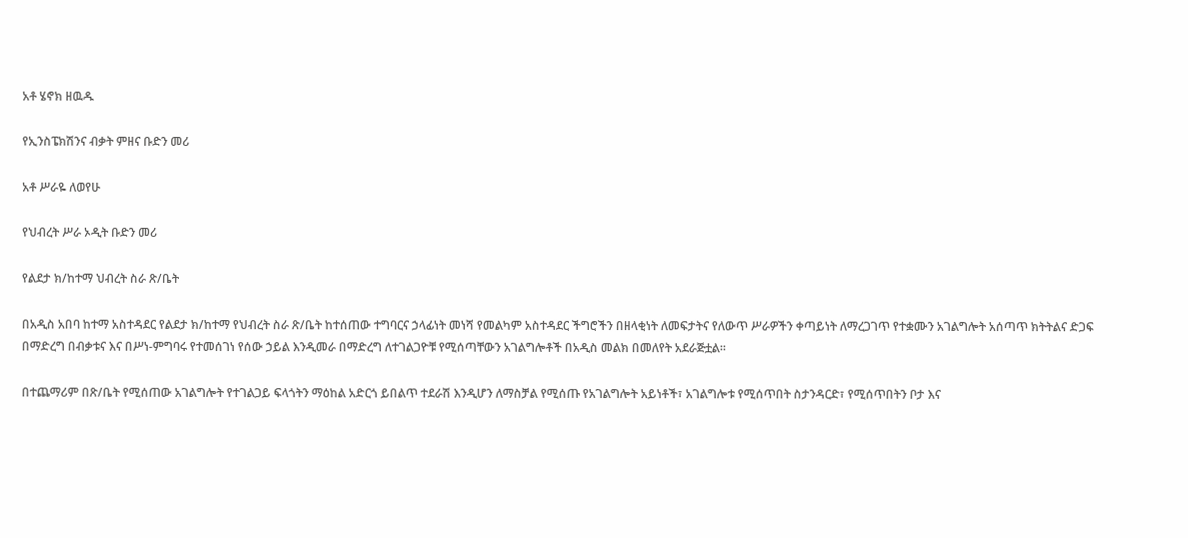አቶ ሄኖክ ዘዉዱ

የኢንስፔክሽንና ብቃት ምዘና ቡድን መሪ

አቶ ሥራዬ ለወየሁ

የህብረት ሥራ ኦዲት ቡድን መሪ

የልደታ ክ/ከተማ ህብረት ስራ ጽ/ቤት

በአዲስ አበባ ከተማ አስተዳደር የልደታ ክ/ከተማ የህብረት ስራ ጽ/ቤት ከተሰጠው ተግባርና ኃላፊነት መነሻ የመልካም አስተዳደር ችግሮችን በዘላቂነት ለመፍታትና የለውጥ ሥራዎችን ቀጣይነት ለማረጋገጥ የተቋሙን አገልግሎት አሰጣጥ ክትትልና ድጋፍ በማድረግ በብቃቱና እና በሥነ-ምግባሩ የተመሰገነ የሰው ኃይል እንዲመራ በማድረግ ለተገልጋዮቹ የሚሰጣቸውን አገልግሎቶች በአዲስ መልክ በመለየት አደራጅቷል፡፡

በተጨማሪም በጽ/ቤት የሚሰጠው አገልግሎት የተገልጋይ ፍላጎትን ማዕከል አድርጎ ይበልጥ ተደራሽ እንዲሆን ለማስቻል የሚሰጡ የአገልግሎት አይነቶች፣ አገልግሎቱ የሚሰጥበት ስታንዳርድ፣ የሚሰጥበትን ቦታ እና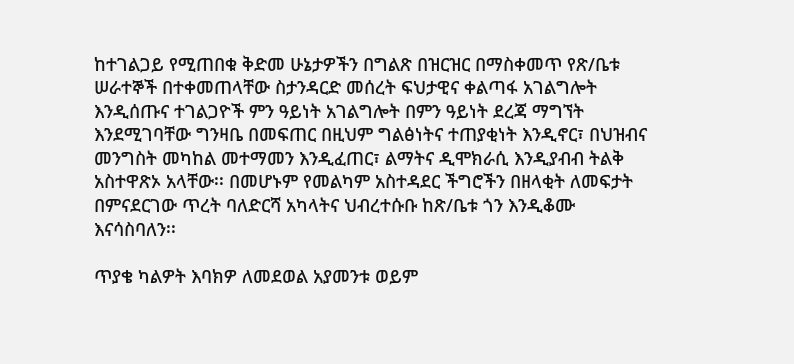ከተገልጋይ የሚጠበቁ ቅድመ ሁኔታዎችን በግልጽ በዝርዝር በማስቀመጥ የጽ/ቤቱ ሠራተኞች በተቀመጠላቸው ስታንዳርድ መሰረት ፍህታዊና ቀልጣፋ አገልግሎት እንዲሰጡና ተገልጋዮች ምን ዓይነት አገልግሎት በምን ዓይነት ደረጃ ማግኘት እንደሚገባቸው ግንዛቤ በመፍጠር በዚህም ግልፅነትና ተጠያቂነት እንዲኖር፣ በህዝብና መንግስት መካከል መተማመን እንዲፈጠር፣ ልማትና ዲሞክራሲ እንዲያብብ ትልቅ አስተዋጽኦ አላቸው፡፡ በመሆኑም የመልካም አስተዳደር ችግሮችን በዘላቂት ለመፍታት በምናደርገው ጥረት ባለድርሻ አካላትና ህብረተሱቡ ከጽ/ቤቱ ጎን እንዲቆሙ እናሳስባለን፡፡

ጥያቄ ካልዎት እባክዎ ለመደወል አያመንቱ ወይም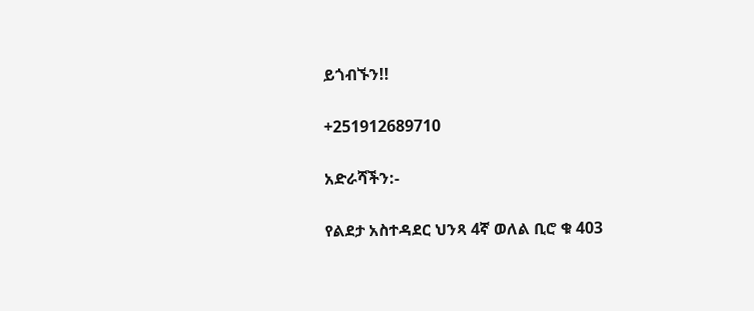ይጎብኙን!!

+251912689710

አድራሻችን:-

የልደታ አስተዳደር ህንጻ 4ኛ ወለል ቢሮ ቁ 403